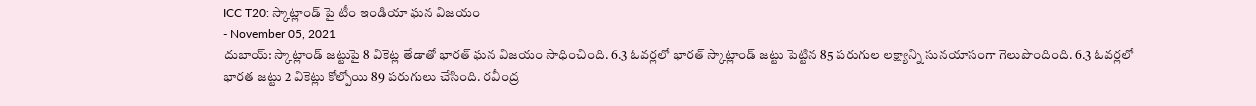ICC T20: స్కాట్లాండ్ పై టీం ఇండియా ఘన విజయం
- November 05, 2021
దుబాయ్: స్కాట్లాండ్ జట్టుపై 8 వికెట్ల తేడాతో భారత్ ఘన విజయం సాధించింది. 6.3 ఓవర్లలో భారత్ స్కాట్లాండ్ జట్టు పెట్టిన 85 పరుగుల లక్ష్యాన్ని సునయాసంగా గెలుపొందింది. 6.3 ఓవర్లలో భారత జట్టు 2 వికెట్లు కోల్పోయి 89 పరుగులు చేసింది. రవీంద్ర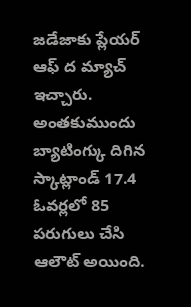జడేజాకు ప్లేయర్ ఆఫ్ ద మ్యాచ్ ఇచ్చారు. అంతకుముందు బ్యాటింగ్కు దిగిన స్కాట్లాండ్ 17.4 ఓవర్లలో 85 పరుగులు చేసి ఆలౌట్ అయింది.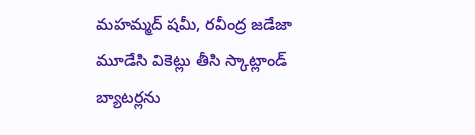మహమ్మద్ షమీ, రవీంద్ర జడేజా మూడేసి వికెట్లు తీసి స్కాట్లాండ్ బ్యాటర్లను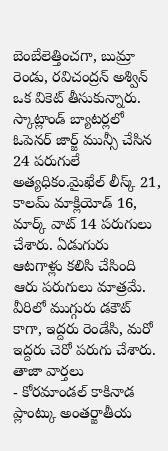బెంబేలెత్తించగా, బుమ్రా రెండు, రవిచంద్రన్ అశ్విన్ ఒక వికెట్ తీసుకున్నారు. స్కాట్లాండ్ బ్యాటర్లలో ఓపెనర్ జార్జ్ మున్సీ చేసిన 24 పరుగులే అత్యధికం.మైఖేల్ లీస్క్ 21, కాలమ్ మాక్లియోడ్ 16, మార్క్ వాట్ 14 పరుగులు చేశారు. ఏడుగురు ఆటగాళ్లు కలిసి చేసింది ఆరు పరుగులు మాత్రమే. వీరిలో ముగ్గురు డకౌట్ కాగా, ఇద్దరు రెండేసి, మరో ఇద్దరు చెరో పరుగు చేశారు.
తాజా వార్తలు
- కోరమాండల్ కాకినాడ ప్లాంట్కు అంతర్జాతీయ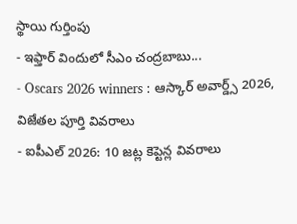స్థాయి గుర్తింపు
- ఇఫ్తార్ విందులో సీఎం చంద్రబాబు...
- Oscars 2026 winners : ఆస్కార్ అవార్డ్స్ 2026, విజేతల పూర్తి వివరాలు
- ఐపీఎల్ 2026: 10 జట్ల కెప్టెన్ల వివరాలు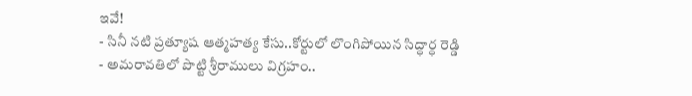ఇవే!
- సినీ నటి ప్రత్యూష ఆత్మహత్య కేసు..కోర్టులో లొంగిపోయిన సిద్ధార్ధ రెడ్డి
- అమరావతిలో పొట్టి శ్రీరాములు విగ్రహం..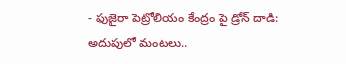- ఫుజైరా పెట్రోలియం కేంద్రం పై డ్రోన్ దాడి: అదుపులో మంటలు..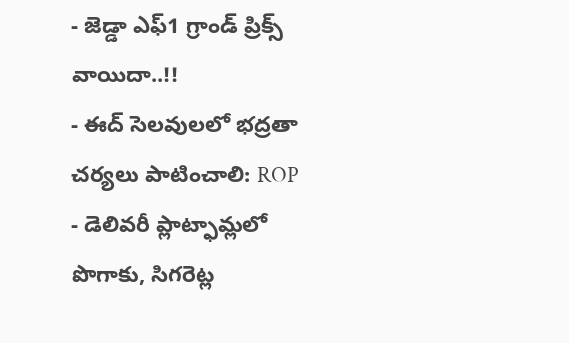- జెడ్డా ఎఫ్1 గ్రాండ్ ప్రిక్స్ వాయిదా..!!
- ఈద్ సెలవులలో భద్రతా చర్యలు పాటించాలి: ROP
- డెలివరీ ప్లాట్ఫామ్లలో పొగాకు, సిగరెట్ల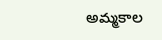అమ్మకాల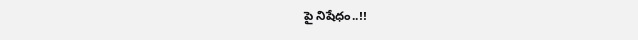పై నిషేధం..!!